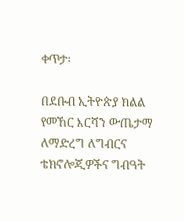ቀጥታ፡

በደቡብ ኢትዮጵያ ክልል የመኸር እርሻን ውጤታማ ለማድረግ ለግብርና ቴክኖሎጂዎችና ግብዓት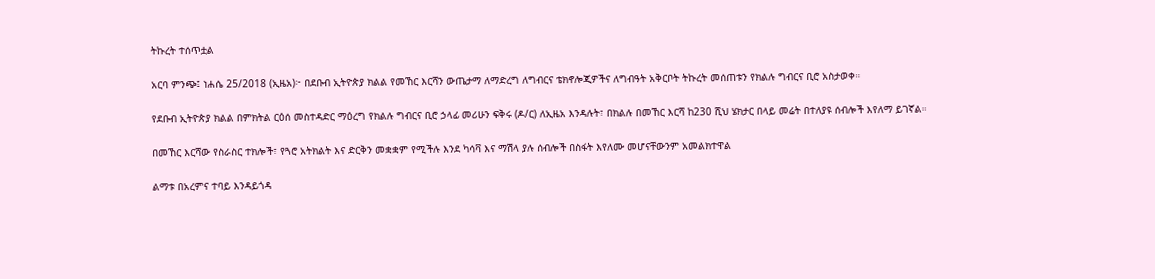ትኩረት ተሰጥቷል

አርባ ምንጭ፤ ነሐሴ 25/2018 (ኢዜአ)፦ በደቡብ ኢትዮጵያ ክልል የመኸር እርሻን ውጤታማ ለማድረግ ለግብርና ቴክኖሎጂዎችና ለግብዓት አቅርቦት ትኩረት መሰጠቱን የክልሉ ግብርና ቢሮ አስታወቀ።

የደቡብ ኢትዮጵያ ክልል በምክትል ርዕሰ መስተዳድር ማዕረግ የክልሉ ግብርና ቢሮ ኃላፊ መሪሁን ፍቅሩ (ዶ/ር) ለኢዜአ እንዳሉት፣ በክልሉ በመኸር እርሻ ከ230 ሺህ ሄክታር በላይ መሬት በተለያዩ ሰብሎች እየለማ ይገኛል።

በመኸር እርሻው የስራስር ተክሎች፣ የጓሮ አትክልት እና ድርቅን መቋቋም የሚችሉ እንደ ካሳቫ እና ማሽላ ያሉ ሰብሎች በስፋት እየለሙ መሆናቸውንም አመልክተዋል

ልማቱ በአረምና ተባይ እንዳይጎዳ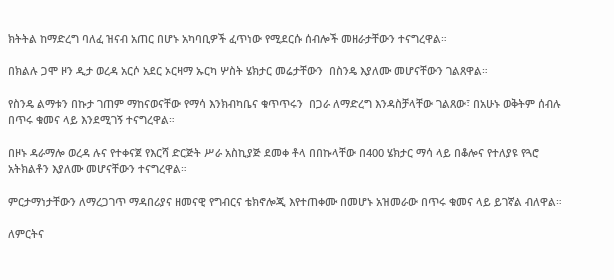ክትትል ከማድረግ ባለፈ ዝናብ አጠር በሆኑ አካባቢዎች ፈጥነው የሚደርሱ ሰብሎች መዘራታቸውን ተናግረዋል።

በክልሉ ጋሞ ዞን ዲታ ወረዳ አርሶ አደር ኦርዛማ ኡርካ ሦስት ሄክታር መሬታቸውን  በስንዴ እያለሙ መሆናቸውን ገልጸዋል።

የስንዴ ልማቱን በኩታ ገጠም ማከናወናቸው የማሳ እንክብካቤና ቁጥጥሩን  በጋራ ለማድረግ እንዳስቻላቸው ገልጸው፣ በአሁኑ ወቅትም ሰብሉ በጥሩ ቁመና ላይ እንደሚገኝ ተናግረዋል።

በዞኑ ዳራማሎ ወረዳ ሉና የተቀናጀ የእርሻ ድርጅት ሥራ አስኪያጅ ደመቀ ቶላ በበኩላቸው በ400 ሄክታር ማሳ ላይ በቆሎና የተለያዩ የጓሮ አትክልቶን እያለሙ መሆናቸውን ተናግረዋል።

ምርታማነታቸውን ለማረጋገጥ ማዳበሪያና ዘመናዊ የግብርና ቴክኖሎጂ እየተጠቀሙ በመሆኑ አዝመራው በጥሩ ቁመና ላይ ይገኛል ብለዋል።

ለምርትና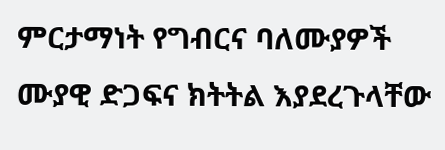ምርታማነት የግብርና ባለሙያዎች ሙያዊ ድጋፍና ክትትል እያደረጉላቸው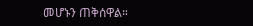መሆኑን ጠቅሰዋል።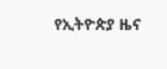የኢትዮጵያ ዜና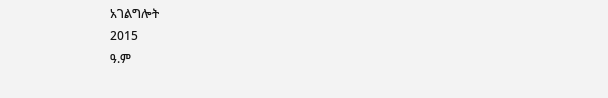አገልግሎት
2015
ዓ.ም